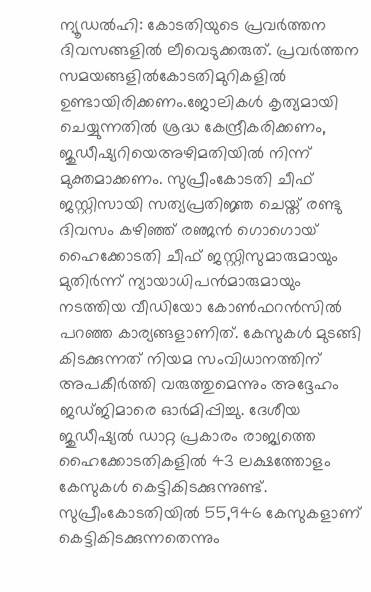ന്യൂഡൽഹി: കോടതിയുടെ പ്രവർത്തന ദിവസങ്ങളിൽ ലീവെടുക്കരുത്. പ്രവർത്തന സമയങ്ങളിൽകോടതിമുറികളിൽ ഉണ്ടായിരിക്കണം.ജോലികൾ കൃത്യമായി ചെയ്യുന്നതിൽ ശ്രദ്ധ കേന്ദ്രീകരിക്കണം, ജുഡീഷ്യറിയെഅഴിമതിയിൽ നിന്ന് മുക്തമാക്കണം. സുപ്രീംകോടതി ചീഫ് ജസ്റ്റിസായി സത്യപ്രതിജ്ഞ ചെയ്ത് രണ്ടു ദിവസം കഴിഞ്ഞ് രഞ്ജൻ ഗൊഗൊയ് ഹൈക്കോടതി ചീഫ് ജസ്റ്റിസുമാരുമായും മുതിർന്ന് ന്യായാധിപൻമാരുമായും നടത്തിയ വീഡിയോ കോൺഫറൻസിൽ പറഞ്ഞ കാര്യങ്ങളാണിത്. കേസുകൾ മുടങ്ങി കിടക്കുന്നത് നിയമ സംവിധാനത്തിന് അപകീർത്തി വരുത്തുമെന്നും അദ്ദേഹം ജഡ്ജിമാരെ ഓർമിപ്പിച്ചു. ദേശീയ ജുഡീഷ്യൽ ഡാറ്റ പ്രകാരം രാജ്യത്തെ ഹൈക്കോടതികളിൽ 43 ലക്ഷത്തോളം കേസുകൾ കെട്ടികിടക്കുന്നുണ്ട്. സുപ്രീംകോടതിയിൽ 55,946 കേസുകളാണ് കെട്ടികിടക്കുന്നതെന്നും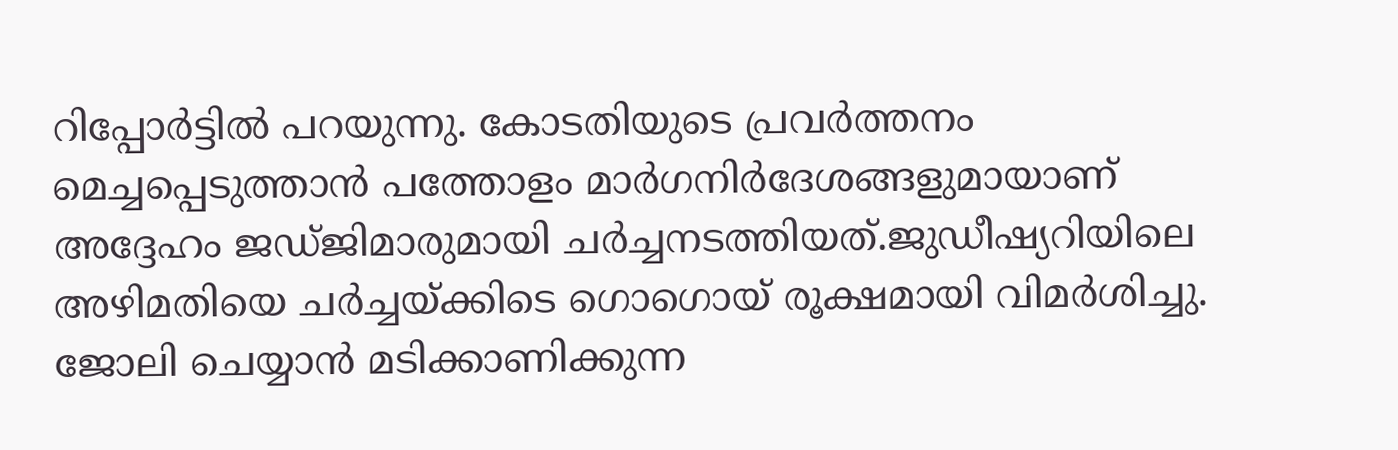റിപ്പോർട്ടിൽ പറയുന്നു. കോടതിയുടെ പ്രവർത്തനം മെച്ചപ്പെടുത്താൻ പത്തോളം മാർഗനിർദേശങ്ങളുമായാണ് അദ്ദേഹം ജഡ്ജിമാരുമായി ചർച്ചനടത്തിയത്.ജുഡീഷ്യറിയിലെ അഴിമതിയെ ചർച്ചയ്ക്കിടെ ഗൊഗൊയ് രൂക്ഷമായി വിമർശിച്ചു. ജോലി ചെയ്യാൻ മടിക്കാണിക്കുന്ന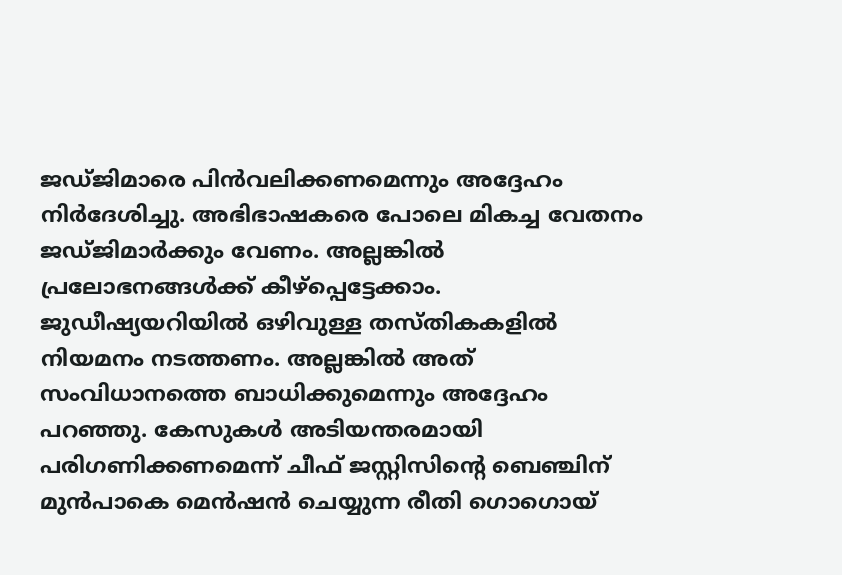ജഡ്ജിമാരെ പിൻവലിക്കണമെന്നും അദ്ദേഹം നിർദേശിച്ചു. അഭിഭാഷകരെ പോലെ മികച്ച വേതനം ജഡ്ജിമാർക്കും വേണം. അല്ലങ്കിൽ പ്രലോഭനങ്ങൾക്ക് കീഴ്പ്പെട്ടേക്കാം. ജുഡീഷ്യയറിയിൽ ഒഴിവുള്ള തസ്തികകളിൽ നിയമനം നടത്തണം. അല്ലങ്കിൽ അത് സംവിധാനത്തെ ബാധിക്കുമെന്നും അദ്ദേഹം പറഞ്ഞു. കേസുകൾ അടിയന്തരമായി പരിഗണിക്കണമെന്ന് ചീഫ് ജസ്റ്റിസിന്റെ ബെഞ്ചിന് മുൻപാകെ മെൻഷൻ ചെയ്യുന്ന രീതി ഗൊഗൊയ്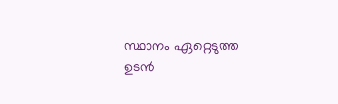സ്ഥാനം ഏറ്റെടുത്ത ഉടൻ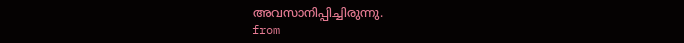അവസാനിപ്പിച്ചിരുന്നു.
from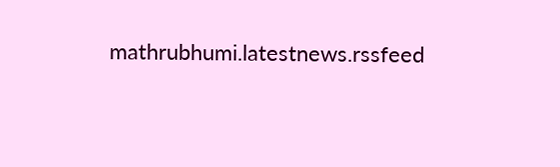mathrubhumi.latestnews.rssfeed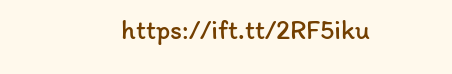https://ift.tt/2RF5iku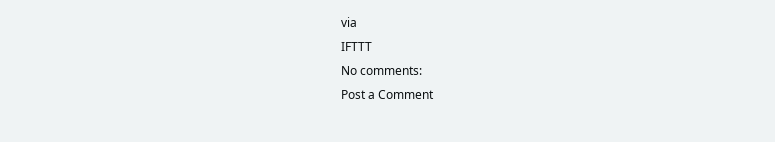via
IFTTT
No comments:
Post a Comment